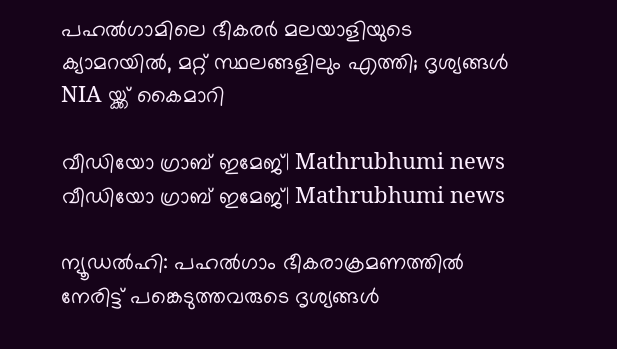പഹല്‍ഗാമിലെ ഭീകരര്‍ മലയാളിയുടെ ക്യാമറയില്‍, മറ്റ് സ്ഥലങ്ങളിലും എത്തി; ദൃശ്യങ്ങൾ NIA യ്ക്ക് കൈമാറി

വീഡിയോ ഗ്രാബ് ഇമേജ്‌| Mathrubhumi news
വീഡിയോ ഗ്രാബ് ഇമേജ്‌| Mathrubhumi news

ന്യൂഡല്‍ഹി: പഹല്‍ഗാം ഭീകരാക്രമണത്തില്‍ നേരിട്ട് പങ്കെടുത്തവരുടെ ദൃശ്യങ്ങള്‍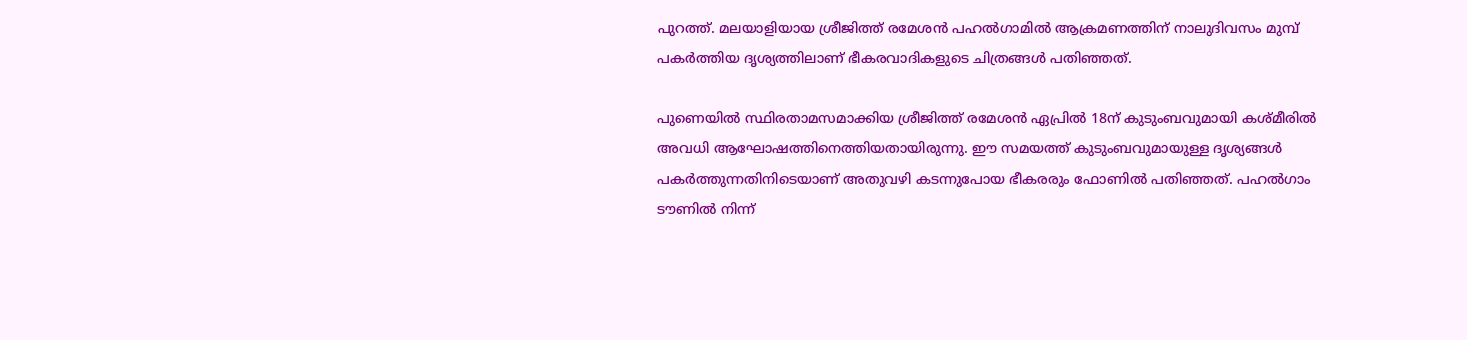പുറത്ത്. മലയാളിയായ ശ്രീജിത്ത് രമേശന്‍ പഹല്‍ഗാമില്‍ ആക്രമണത്തിന് നാലുദിവസം മുമ്പ് പകര്‍ത്തിയ ദൃശ്യത്തിലാണ് ഭീകരവാദികളുടെ ചിത്രങ്ങള്‍ പതിഞ്ഞത്.

പുണെയില്‍ സ്ഥിരതാമസമാക്കിയ ശ്രീജിത്ത് രമേശന്‍ ഏപ്രില്‍ 18ന് കുടുംബവുമായി കശ്മീരില്‍ അവധി ആഘോഷത്തിനെത്തിയതായിരുന്നു. ഈ സമയത്ത് കുടുംബവുമായുള്ള ദൃശ്യങ്ങള്‍ പകര്‍ത്തുന്നതിനിടെയാണ് അതുവഴി കടന്നുപോയ ഭീകരരും ഫോണില്‍ പതിഞ്ഞത്. പഹല്‍ഗാം ടൗണില്‍ നിന്ന്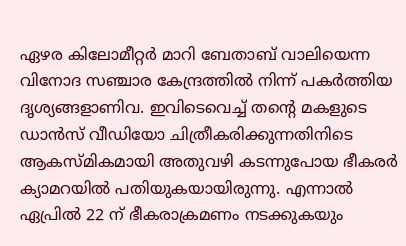ഏഴര കിലോമീറ്റര്‍ മാറി ബേതാബ് വാലിയെന്ന വിനോദ സഞ്ചാര കേന്ദ്രത്തില്‍ നിന്ന് പകര്‍ത്തിയ ദൃശ്യങ്ങളാണിവ. ഇവിടെവെച്ച് തന്റെ മകളുടെ ഡാന്‍സ് വീഡിയോ ചിത്രീകരിക്കുന്നതിനിടെ ആകസ്മികമായി അതുവഴി കടന്നുപോയ ഭീകരര്‍ ക്യാമറയില്‍ പതിയുകയായിരുന്നു. എന്നാല്‍ ഏപ്രില്‍ 22 ന് ഭീകരാക്രമണം നടക്കുകയും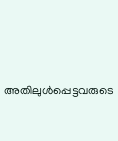അതിലുള്‍പ്പെട്ടവരുടെ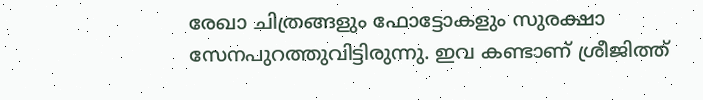രേഖാ ചിത്രങ്ങളും ഫോട്ടോകളും സുരക്ഷാ സേനപുറത്തുവിട്ടിരുന്നു. ഇവ കണ്ടാണ് ശ്രീജിത്ത്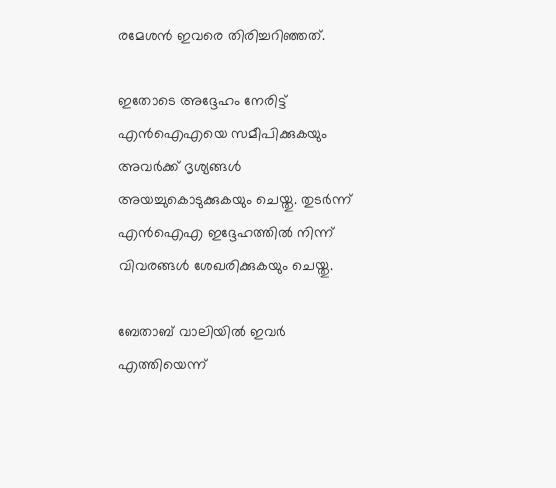രമേശന്‍ ഇവരെ തിരിച്ചറിഞ്ഞത്.

ഇതോടെ അദ്ദേഹം നേരിട്ട് എന്‍ഐഎയെ സമീപിക്കുകയും അവര്‍ക്ക് ദൃശ്യങ്ങള്‍ അയച്ചുകൊടുക്കുകയും ചെയ്തു. തുടര്‍ന്ന് എന്‍ഐഎ ഇദ്ദേഹത്തില്‍ നിന്ന് വിവരങ്ങള്‍ ശേഖരിക്കുകയും ചെയ്തു.

ബേതാബ് വാലിയില്‍ ഇവര്‍ എത്തിയെന്ന്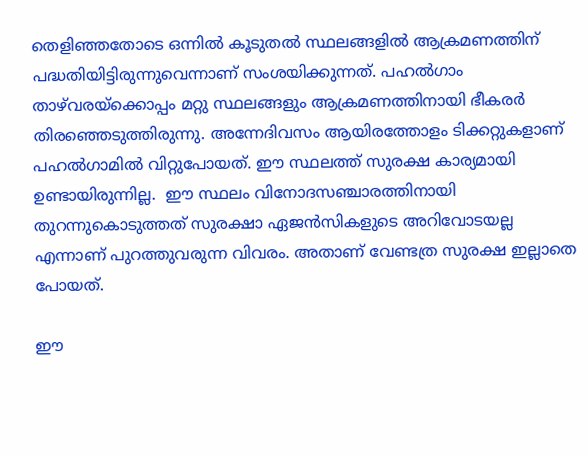തെളിഞ്ഞതോടെ ഒന്നില്‍ കൂടുതല്‍ സ്ഥലങ്ങളില്‍ ആക്രമണത്തിന് പദ്ധതിയിട്ടിരുന്നുവെന്നാണ് സംശയിക്കുന്നത്. പഹല്‍ഗാം താഴ്‌വരയ്‌ക്കൊപ്പം മറ്റു സ്ഥലങ്ങളും ആക്രമണത്തിനായി ഭീകരര്‍ തിരഞ്ഞെടുത്തിരുന്നു. അന്നേദിവസം ആയിരത്തോളം ടിക്കറ്റുകളാണ് പഹല്‍ഗാമില്‍ വിറ്റുപോയത്. ഈ സ്ഥലത്ത് സുരക്ഷ കാര്യമായി ഉണ്ടായിരുന്നില്ല.  ഈ സ്ഥലം വിനോദസഞ്ചാരത്തിനായി തുറന്നുകൊടുത്തത് സുരക്ഷാ ഏജന്‍സികളുടെ അറിവോടയല്ല എന്നാണ് പുറത്തുവരുന്ന വിവരം. അതാണ് വേണ്ടത്ര സുരക്ഷ ഇല്ലാതെ പോയത്.

ഈ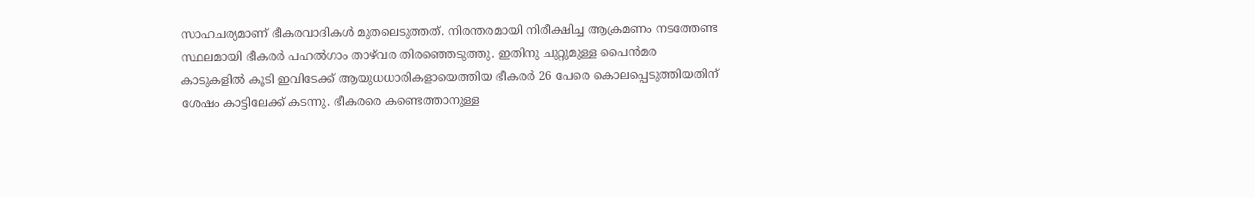സാഹചര്യമാണ് ഭീകരവാദികള്‍ മുതലെടുത്തത്. നിരന്തരമായി നിരീക്ഷിച്ച ആക്രമണം നടത്തേണ്ട സ്ഥലമായി ഭീകരര്‍ പഹല്‍ഗാം താഴ്‌വര തിരഞ്ഞെടുത്തു. ഇതിനു ചുറ്റുമുള്ള പൈന്‍മര കാടുകളില്‍ കൂടി ഇവിടേക്ക് ആയുധധാരികളായെത്തിയ ഭീകരര്‍ 26 പേരെ കൊലപ്പെടുത്തിയതിന് ശേഷം കാട്ടിലേക്ക് കടന്നു. ഭീകരരെ കണ്ടെത്താനുള്ള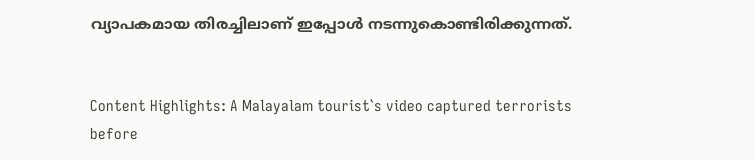വ്യാപകമായ തിരച്ചിലാണ് ഇപ്പോള്‍ നടന്നുകൊണ്ടിരിക്കുന്നത്.


Content Highlights: A Malayalam tourist`s video captured terrorists before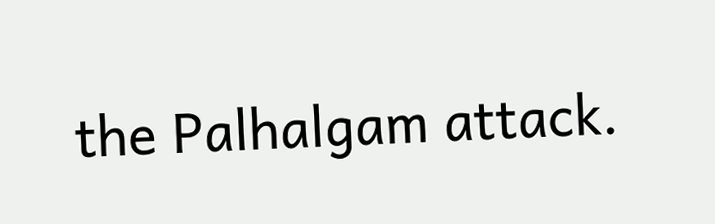the Palhalgam attack.